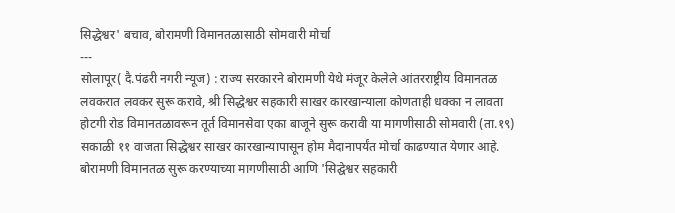सिद्धेश्वर' बचाव, बोरामणी विमानतळासाठी सोमवारी मोर्चा
---
सोलापूर( दै.पंढरी नगरी न्यूज) : राज्य सरकारने बोरामणी येथे मंजूर केलेले आंतरराष्ट्रीय विमानतळ लवकरात लवकर सुरू करावे, श्री सिद्धेश्वर सहकारी साखर कारखान्याला कोणताही धक्का न लावता होटगी रोड विमानतळावरून तूर्त विमानसेवा एका बाजूने सुरू करावी या मागणीसाठी सोमवारी (ता.१९) सकाळी ११ वाजता सिद्धेश्वर साखर कारखान्यापासून होम मैदानापर्यंत मोर्चा काढण्यात येणार आहे.
बोरामणी विमानतळ सुरू करण्याच्या मागणीसाठी आणि 'सिद्घेश्वर सहकारी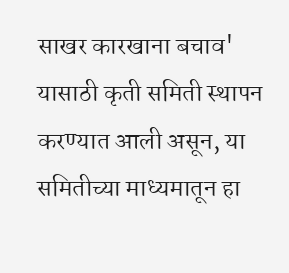साखर कारखाना बचाव' यासाठी कृती समिती स्थापन करण्यात आली असून, या समितीच्या माध्यमातून हा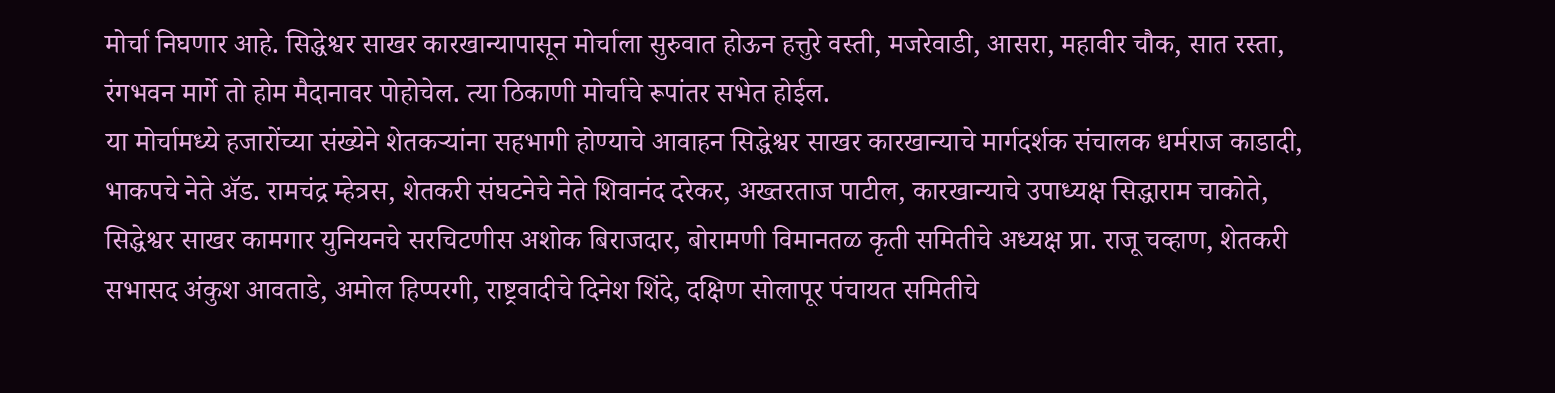मोर्चा निघणार आहे. सिद्धेश्वर साखर कारखान्यापासून मोर्चाला सुरुवात होऊन हत्तुरे वस्ती, मजरेवाडी, आसरा, महावीर चौक, सात रस्ता, रंगभवन मार्गे तो होम मैदानावर पोहोचेल. त्या ठिकाणी मोर्चाचे रूपांतर सभेत होईल.
या मोर्चामध्ये हजारोंच्या संख्येने शेतकऱ्यांना सहभागी होण्याचे आवाहन सिद्धेश्वर साखर कारखान्याचे मार्गदर्शक संचालक धर्मराज काडादी, भाकपचे नेते ॲड. रामचंद्र म्हेत्रस, शेतकरी संघटनेचे नेते शिवानंद दरेकर, अख्तरताज पाटील, कारखान्याचे उपाध्यक्ष सिद्धाराम चाकोते, सिद्धेश्वर साखर कामगार युनियनचे सरचिटणीस अशोक बिराजदार, बोरामणी विमानतळ कृती समितीचे अध्यक्ष प्रा. राजू चव्हाण, शेतकरी सभासद अंकुश आवताडे, अमोल हिप्परगी, राष्ट्रवादीचे दिनेश शिंदे, दक्षिण सोलापूर पंचायत समितीचे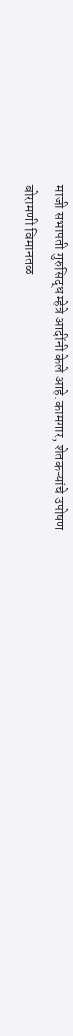माजी सभापती गुरुसिद्ध म्हेत्रे आदींनी केले आहे.कामगार, शेतकऱ्यांचे उपोषण
बोरामणी विमानतळ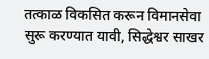तत्काळ विकसित करून विमानसेवा सुरू करण्यात यावी, सिद्धेश्वर साखर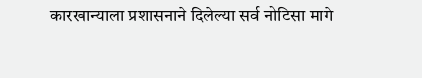कारखान्याला प्रशासनाने दिलेल्या सर्व नोटिसा मागे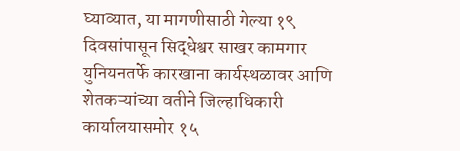घ्याव्यात, या मागणीसाठी गेल्या १९ दिवसांपासून सिद्धेश्वर साखर कामगार युनियनतर्फे कारखाना कार्यस्थळावर आणि शेतकऱ्यांच्या वतीने जिल्हाधिकारी कार्यालयासमोर १५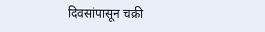दिवसांपासून चक्री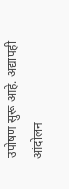उपोषण सुरू आहे. अद्यापही आंदोलन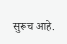सुरूच आहे.